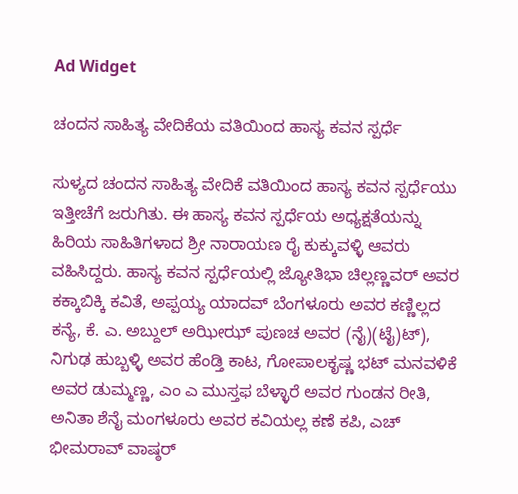Ad Widget

ಚಂದನ ಸಾಹಿತ್ಯ ವೇದಿಕೆಯ ವತಿಯಿಂದ ಹಾಸ್ಯ ಕವನ ಸ್ಪರ್ಧೆ

ಸುಳ್ಯದ ಚಂದನ ಸಾಹಿತ್ಯ ವೇದಿಕೆ ವತಿಯಿಂದ ಹಾಸ್ಯ ಕವನ ಸ್ಪರ್ಧೆಯು ಇತ್ತೀಚೆಗೆ ಜರುಗಿತು. ಈ ಹಾಸ್ಯ ಕವನ ಸ್ಪರ್ಧೆಯ ಅಧ್ಯಕ್ಷತೆಯನ್ನು ಹಿರಿಯ ಸಾಹಿತಿಗಳಾದ ಶ್ರೀ ನಾರಾಯಣ ರೈ ಕುಕ್ಕುವಳ್ಳಿ ಆವರು ವಹಿಸಿದ್ದರು. ಹಾಸ್ಯ ಕವನ ಸ್ಪರ್ಧೆಯಲ್ಲಿ ಜ್ಯೋತಿಭಾ ಚಿಲ್ಲಣ್ಣವರ್ ಅವರ ಕಕ್ಕಾಬಿಕ್ಕಿ ಕವಿತೆ, ಅಪ್ಪಯ್ಯ ಯಾದವ್ ಬೆಂಗಳೂರು ಅವರ ಕಣ್ಣಿಲ್ಲದ ಕನ್ಯೆ, ಕೆ. ಎ. ಅಬ್ದುಲ್ ಅಝೀಝ್ ಪುಣಚ ಅವರ (ನೈ)(ಟೈ)ಟ್), ನಿಗುಢ ಹುಬ್ಬಳ್ಳಿ ಅವರ ಹೆಂಡ್ತಿ ಕಾಟ, ಗೋಪಾಲಕೃಷ್ಣ ಭಟ್ ಮನವಳಿಕೆ ಅವರ ಡುಮ್ಮಣ್ಣ, ಎಂ ಎ ಮುಸ್ತಫ ಬೆಳ್ಳಾರೆ ಅವರ ಗುಂಡನ ರೀತಿ, ಅನಿತಾ ಶೆನೈ ಮಂಗಳೂರು ಅವರ ಕವಿಯಲ್ಲ ಕಣೆ ಕಪಿ, ಎಚ್ ಭೀಮರಾವ್ ವಾಷ್ಠರ್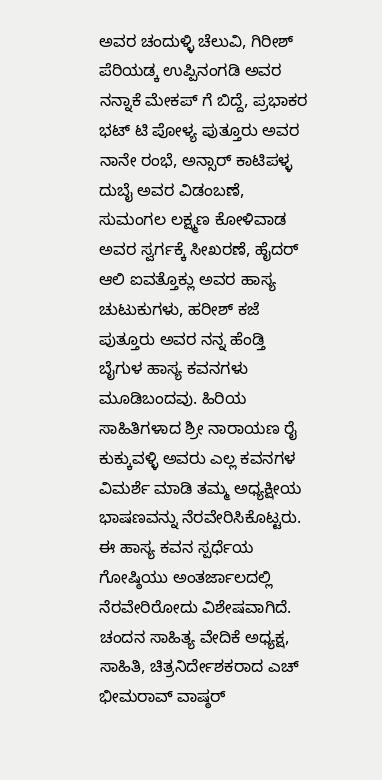ಅವರ ಚಂದುಳ್ಳಿ ಚೆಲುವಿ, ಗಿರೀಶ್ ಪೆರಿಯಡ್ಕ ಉಪ್ಪಿನಂಗಡಿ ಅವರ ನನ್ನಾಕೆ ಮೇಕಪ್ ಗೆ ಬಿದ್ದೆ, ಪ್ರಭಾಕರ ಭಟ್ ಟಿ ಪೋಳ್ಯ ಪುತ್ತೂರು ಅವರ ನಾನೇ ರಂಭೆ, ಅನ್ಸಾರ್ ಕಾಟಿಪಳ್ಳ ದುಬೈ ಅವರ ವಿಡಂಬಣೆ, ಸುಮಂಗಲ ಲಕ್ಷ್ಮಣ ಕೋಳಿವಾಡ ಅವರ ಸ್ವರ್ಗಕ್ಕೆ ಸೀಖರಣೆ, ಹೈದರ್ ಆಲಿ ಐವತ್ತೊಕ್ಲು ಅವರ ಹಾಸ್ಯ ಚುಟುಕುಗಳು, ಹರೀಶ್ ಕಜೆ ಪುತ್ತೂರು ಅವರ ನನ್ನ ಹೆಂಡ್ತಿ ಬೈಗುಳ ಹಾಸ್ಯ ಕವನಗಳು ಮೂಡಿಬಂದವು. ಹಿರಿಯ ಸಾಹಿತಿಗಳಾದ ಶ್ರೀ ನಾರಾಯಣ ರೈ ಕುಕ್ಕುವಳ್ಳಿ ಅವರು ಎಲ್ಲ ಕವನಗಳ ವಿಮರ್ಶೆ ಮಾಡಿ ತಮ್ಮ ಅಧ್ಯಕ್ಷೀಯ ಭಾಷಣವನ್ನು ನೆರವೇರಿಸಿಕೊಟ್ಟರು. ಈ ಹಾಸ್ಯ ಕವನ ಸ್ಪರ್ಧೆಯ ಗೋಷ್ಠಿಯು ಅಂತರ್ಜಾಲದಲ್ಲಿ ನೆರವೇರಿರೋದು ವಿಶೇಷವಾಗಿದೆ. ಚಂದನ ಸಾಹಿತ್ಯ ವೇದಿಕೆ ಅಧ್ಯಕ್ಷ, ಸಾಹಿತಿ, ಚಿತ್ರನಿರ್ದೇಶಕರಾದ ಎಚ್ ಭೀಮರಾವ್ ವಾಷ್ಠರ್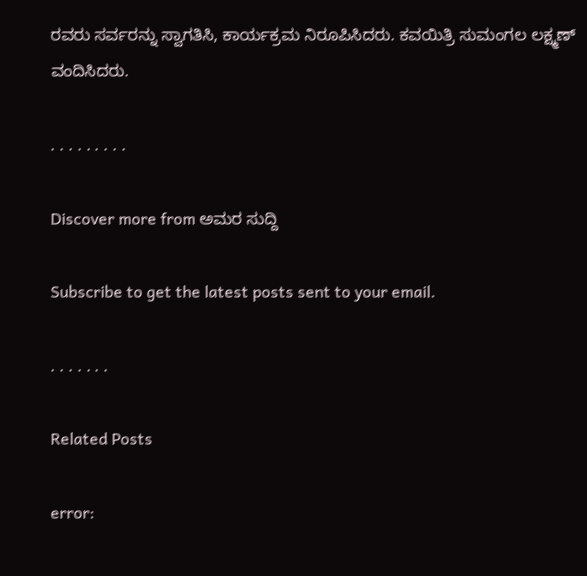ರವರು ಸರ್ವರನ್ನು ಸ್ವಾಗತಿಸಿ, ಕಾರ್ಯಕ್ರಮ ನಿರೂಪಿಸಿದರು. ಕವಯಿತ್ರಿ ಸುಮಂಗಲ ಲಕ್ಷ್ಮಣ್ ವಂದಿಸಿದರು.

. . . . . . . . .

Discover more from ಅಮರ ಸುದ್ದಿ

Subscribe to get the latest posts sent to your email.

. . . . . . .

Related Posts

error: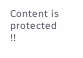Content is protected !!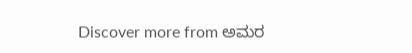Discover more from ಅಮರ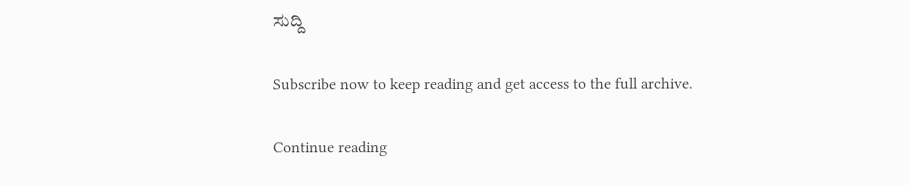ಸುದ್ದಿ

Subscribe now to keep reading and get access to the full archive.

Continue reading